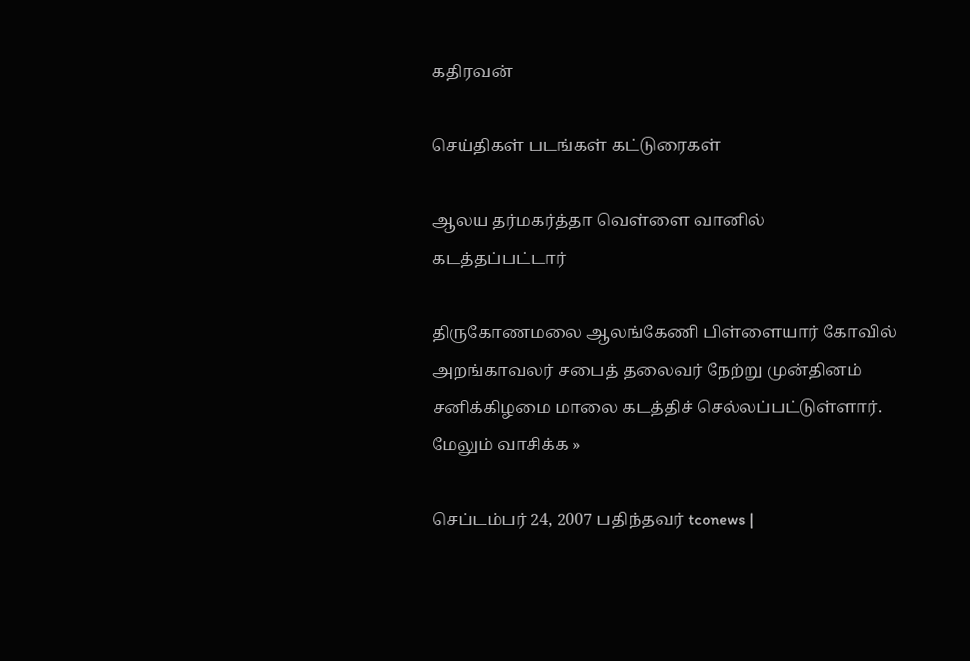கதிரவன்

செய்திகள் படங்கள் கட்டுரைகள்

ஆலய தர்மகர்த்தா வெள்ளை வானில் கடத்தப்பட்டார்

திருகோணமலை ஆலங்கேணி பிள்ளையார் கோவில் அறங்காவலர் சபைத் தலைவர் நேற்று முன்தினம் சனிக்கிழமை மாலை கடத்திச் செல்லப்பட்டுள்ளார். மேலும் வாசிக்க »

செப்டம்பர் 24, 2007 பதிந்தவர் tconews |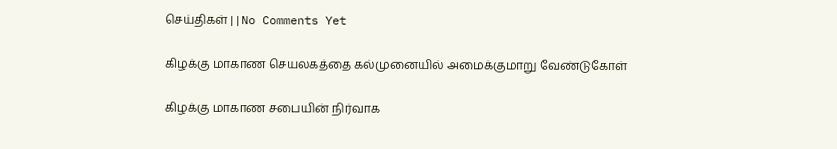செய்திகள் | | No Comments Yet

கிழக்கு மாகாண செயலகத்தை கல்முனையில் அமைக்குமாறு வேண்டுகோள்

கிழக்கு மாகாண சபையின் நிர்வாக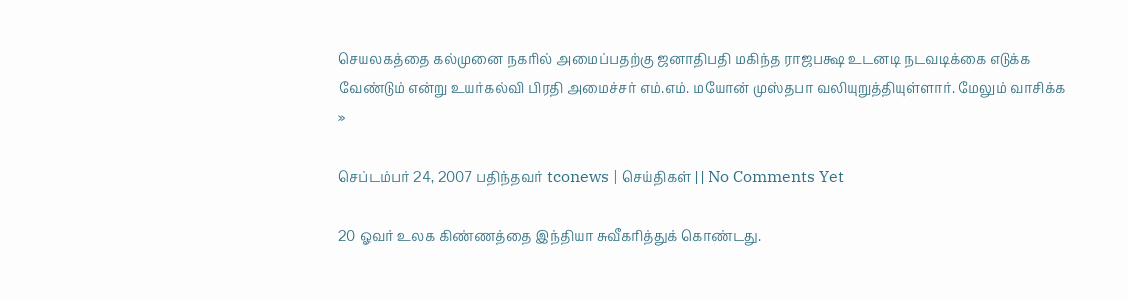செயலகத்தை கல்முனை நகரில் அமைப்பதற்கு ஜனாதிபதி மகிந்த ராஜபக்ஷ உடனடி நடவடிக்கை எடுக்க வேண்டும் என்று உயர்கல்வி பிரதி அமைச்சர் எம்.எம். மயோன் முஸ்தபா வலியுறுத்தியுள்ளார். மேலும் வாசிக்க »

செப்டம்பர் 24, 2007 பதிந்தவர் tconews | செய்திகள் | | No Comments Yet

20 ஓவர் உலக கிண்ணத்தை இந்தியா சுவீகரித்துக் கொண்டது.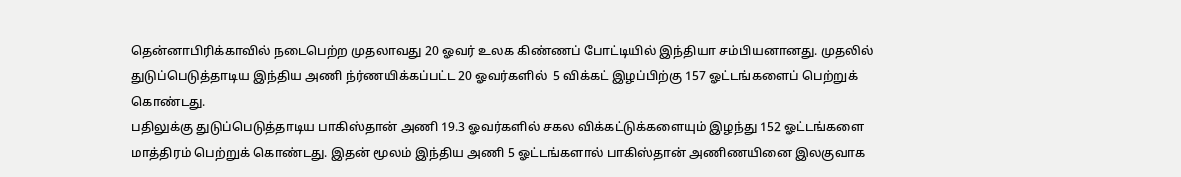தென்னாபிரிக்காவில் நடைபெற்ற முதலாவது 20 ஓவர் உலக கிண்ணப் போட்டியில் இந்தியா சம்பியனானது. முதலில் துடுப்பெடுத்தாடிய இந்திய அணி ந்ர்ணயிக்கப்பட்ட 20 ஓவர்களில்  5 விக்கட் இழப்பிற்கு 157 ஓட்டங்களைப் பெற்றுக் கொண்டது.
பதிலுக்கு துடுப்பெடுத்தாடிய பாகிஸ்தான் அணி 19.3 ஓவர்களில் சகல விக்கட்டுக்களையும் இழந்து 152 ஓட்டங்களை மாத்திரம் பெற்றுக் கொண்டது. இதன் மூலம் இந்திய அணி 5 ஓட்டங்களால் பாகிஸ்தான் அணிணயினை இலகுவாக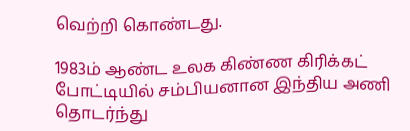வெற்றி கொண்டது.

1983ம் ஆண்ட உலக கிண்ண கிரிக்கட் போட்டியில் சம்பியனான இந்திய அணி தொடர்ந்து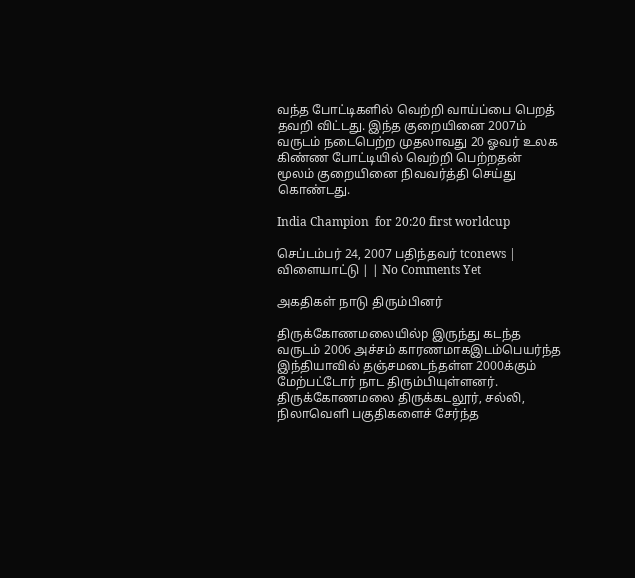வந்த போட்டிகளில் வெற்றி வாய்ப்பை பெறத் தவறி விட்டது. இந்த குறையினை 2007ம் வருடம் நடைபெற்ற முதலாவது 20 ஓவர் உலக கிண்ண போட்டியில் வெற்றி பெற்றதன் மூலம் குறையினை நிவவர்த்தி செய்து கொண்டது.

India Champion  for 20:20 first worldcup

செப்டம்பர் 24, 2007 பதிந்தவர் tconews | விளையாட்டு | | No Comments Yet

அகதிகள் நாடு திரும்பினர்

திருக்கோணமலையில்p இருந்து கடந்த வருடம் 2006 அச்சம் காரணமாகஇடம்பெயர்ந்த இந்தியாவில் தஞ்சமடைந்தள்ள 2000க்கும் மேற்பட்டோர் நாட திரும்பியுள்ளனர். திருக்கோணமலை திருக்கடலூர், சல்லி, நிலாவெளி பகுதிகளைச் சேர்ந்த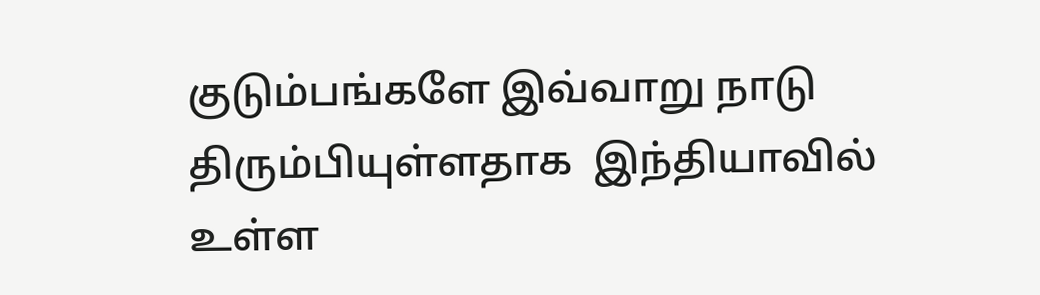குடும்பங்களே இவ்வாறு நாடு திரும்பியுள்ளதாக  இந்தியாவில் உள்ள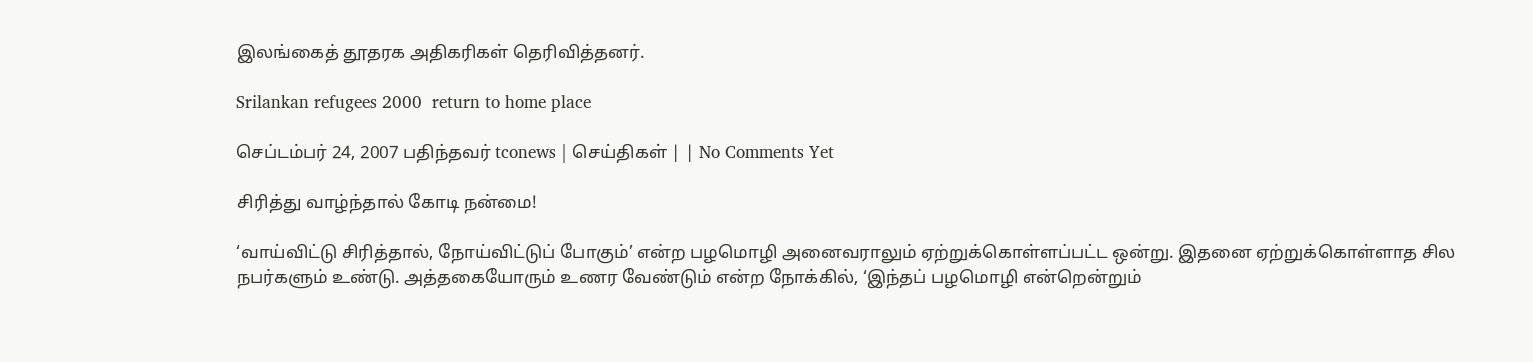இலங்கைத் தூதரக அதிகரிகள் தெரிவித்தனர்.

Srilankan refugees 2000  return to home place

செப்டம்பர் 24, 2007 பதிந்தவர் tconews | செய்திகள் | | No Comments Yet

சிரித்து வாழ்ந்தால் கோடி நன்மை!

‘வாய்விட்டு சிரித்தால், நோய்விட்டுப் போகும்’ என்ற பழமொழி அனைவராலும் ஏற்றுக்கொள்ளப்பட்ட ஒன்று. இதனை ஏற்றுக்கொள்ளாத சில நபர்களும் உண்டு. அத்தகையோரும் உணர வேண்டும் என்ற நோக்கில், ‘இந்தப் பழமொழி என்றென்றும்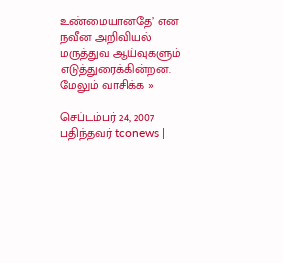உண்மையானதே’ என நவீன அறிவியல் மருத்துவ ஆய்வுகளும் எடுத்துரைக்கின்றன.
மேலும் வாசிக்க »

செப்டம்பர் 24, 2007 பதிந்தவர் tconews |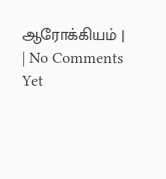ஆரோக்கியம் | | No Comments Yet